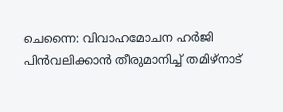ചെന്നൈ: വിവാഹമോചന ഹർജി പിൻവലിക്കാൻ തീരുമാനിച്ച് തമിഴ്നാട്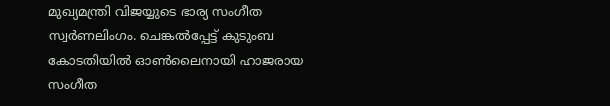മുഖ്യമന്ത്രി വിജയ്യുടെ ഭാര്യ സംഗീത സ്വർണലിംഗം. ചെങ്കൽപ്പേട്ട് കുടുംബ കോടതിയിൽ ഓൺലൈനായി ഹാജരായ സംഗീത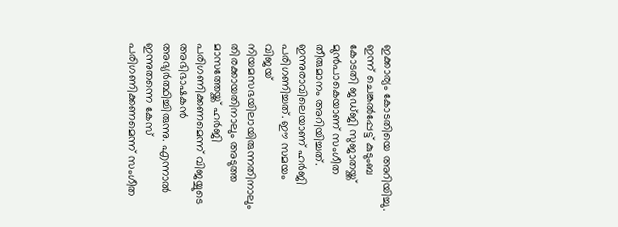ഇക്കാര്യം കോടതിയെ അറിയിച്ചു. ഇന്ന് ചെങ്കൽപ്പേട്ട് കുടുംബ കോടതി ജഡ്ജി സുജാതയ്ക്ക് മുൻപാകെയാണ് സംഗീത തീരുമാനം അറിയിച്ചത്.
ഇന്നുരാവിലെയാണ് ഹർജി പരിഗണിച്ചത്. ഈ സമയം വിജയ് നിയമസഭയിലായിരുന്നതിനാലും തിരക്കായതിനാലും അടുത്ത മാസത്തേയ്ക്ക് ഹർജി പരിഗണിക്കണമെന്ന് വിജയ്യുടെ അഭിഭാഷകൻ അഭ്യർത്ഥിച്ചിരുന്നു. എന്നാൽ ഇന്നുതന്നെ കേസ് പരിഗണിക്കണമെന്ന് സംഗീത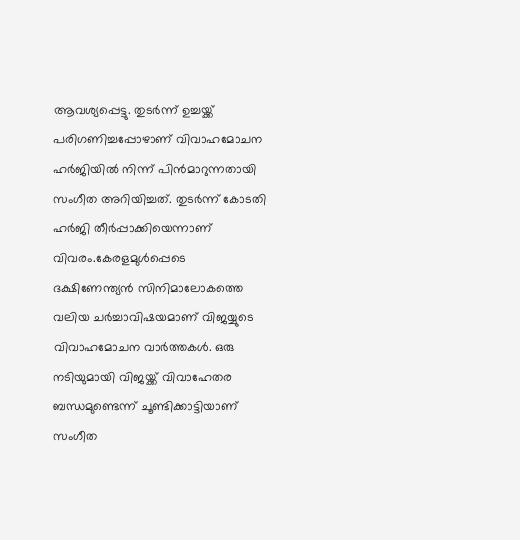ആവശ്യപ്പെട്ടു. തുടർന്ന് ഉച്ചയ്ക്ക് പരിഗണിച്ചപ്പോഴാണ് വിവാഹമോചന ഹർജിയിൽ നിന്ന് പിൻമാറുന്നതായി സംഗീത അറിയിച്ചത്. തുടർന്ന് കോടതി ഹർജി തീർപ്പാക്കിയെന്നാണ് വിവരം.കേരളമുൾപ്പെടെ ദക്ഷിണേന്ത്യൻ സിനിമാലോകത്തെ വലിയ ചർച്ചാവിഷയമാണ് വിജയ്യുടെ വിവാഹമോചന വാർത്തകൾ. ഒരു നടിയുമായി വിജയ്ക്ക് വിവാഹേതര ബന്ധമുണ്ടെന്ന് ചൂണ്ടിക്കാട്ടിയാണ് സംഗീത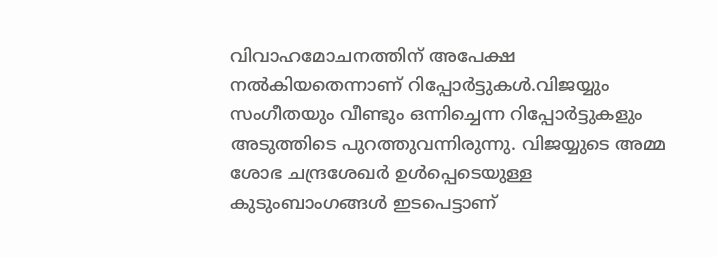വിവാഹമോചനത്തിന് അപേക്ഷ നൽകിയതെന്നാണ് റിപ്പോർട്ടുകൾ.വിജയ്യും സംഗീതയും വീണ്ടും ഒന്നിച്ചെന്ന റിപ്പോർട്ടുകളും അടുത്തിടെ പുറത്തുവന്നിരുന്നു. വിജയ്യുടെ അമ്മ ശോഭ ചന്ദ്രശേഖർ ഉൾപ്പെടെയുള്ള കുടുംബാംഗങ്ങൾ ഇടപെട്ടാണ്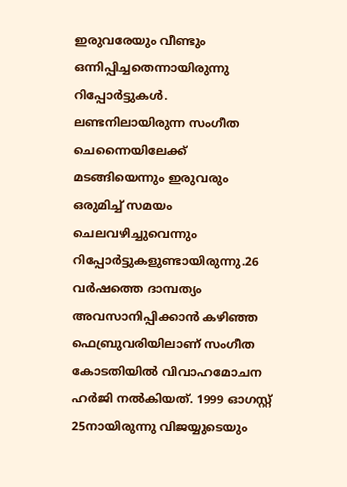ഇരുവരേയും വീണ്ടും ഒന്നിപ്പിച്ചതെന്നായിരുന്നു റിപ്പോർട്ടുകൾ. ലണ്ടനിലായിരുന്ന സംഗീത ചെന്നൈയിലേക്ക് മടങ്ങിയെന്നും ഇരുവരും ഒരുമിച്ച് സമയം ചെലവഴിച്ചുവെന്നും റിപ്പോർട്ടുകളുണ്ടായിരുന്നു.26 വർഷത്തെ ദാമ്പത്യം അവസാനിപ്പിക്കാൻ കഴിഞ്ഞ ഫെബ്രുവരിയിലാണ് സംഗീത കോടതിയിൽ വിവാഹമോചന ഹർജി നൽകിയത്. 1999 ഓഗസ്റ്റ് 25നായിരുന്നു വിജയ്യുടെയും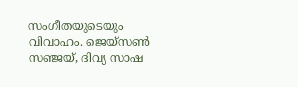സംഗീതയുടെയും വിവാഹം. ജെയ്സൺ സഞ്ജയ്, ദിവ്യ സാഷ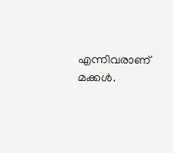എന്നിവരാണ് മക്കൾ.